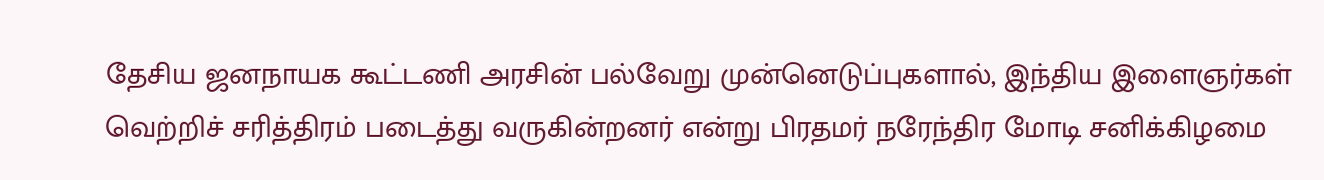தேசிய ஜனநாயக கூட்டணி அரசின் பல்வேறு முன்னெடுப்புகளால், இந்திய இளைஞர்கள் வெற்றிச் சரித்திரம் படைத்து வருகின்றனர் என்று பிரதமர் நரேந்திர மோடி சனிக்கிழமை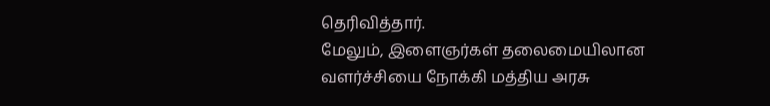தெரிவித்தார்.
மேலும், இளைஞர்கள் தலைமையிலான வளர்ச்சியை நோக்கி மத்திய அரசு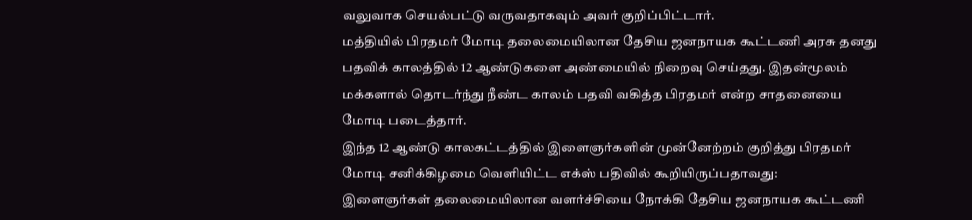வலுவாக செயல்பட்டு வருவதாகவும் அவர் குறிப்பிட்டார்.
மத்தியில் பிரதமர் மோடி தலைமையிலான தேசிய ஜனநாயக கூட்டணி அரசு தனது பதவிக் காலத்தில் 12 ஆண்டுகளை அண்மையில் நிறைவு செய்தது. இதன்மூலம் மக்களால் தொடர்ந்து நீண்ட காலம் பதவி வகித்த பிரதமர் என்ற சாதனையை மோடி படைத்தார்.
இந்த 12 ஆண்டு காலகட்டத்தில் இளைஞர்களின் முன்னேற்றம் குறித்து பிரதமர் மோடி சனிக்கிழமை வெளியிட்ட எக்ஸ் பதிவில் கூறியிருப்பதாவது:
இளைஞர்கள் தலைமையிலான வளர்ச்சியை நோக்கி தேசிய ஜனநாயக கூட்டணி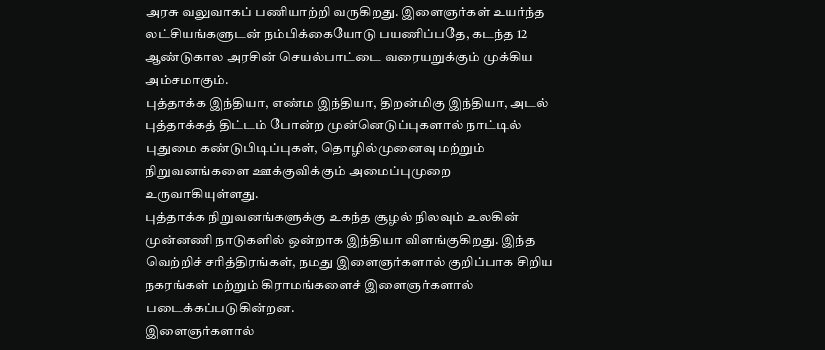அரசு வலுவாகப் பணியாற்றி வருகிறது. இளைஞர்கள் உயர்ந்த லட்சியங்களுடன் நம்பிக்கையோடு பயணிப்பதே, கடந்த 12 ஆண்டுகால அரசின் செயல்பாட்டை வரையறுக்கும் முக்கிய அம்சமாகும்.
புத்தாக்க இந்தியா, எண்ம இந்தியா, திறன்மிகு இந்தியா, அடல் புத்தாக்கத் திட்டம் போன்ற முன்னெடுப்புகளால் நாட்டில் புதுமை கண்டுபிடிப்புகள், தொழில்முனைவு மற்றும் நிறுவனங்களை ஊக்குவிக்கும் அமைப்புமுறை உருவாகியுள்ளது.
புத்தாக்க நிறுவனங்களுக்கு உகந்த சூழல் நிலவும் உலகின் முன்னணி நாடுகளில் ஒன்றாக இந்தியா விளங்குகிறது. இந்த வெற்றிச் சரித்திரங்கள், நமது இளைஞர்களால் குறிப்பாக சிறிய நகரங்கள் மற்றும் கிராமங்களைச் இளைஞர்களால் படைக்கப்படுகின்றன.
இளைஞர்களால்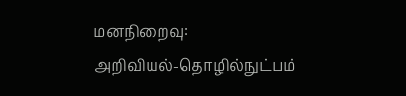மனநிறைவு:
அறிவியல்-தொழில்நுட்பம்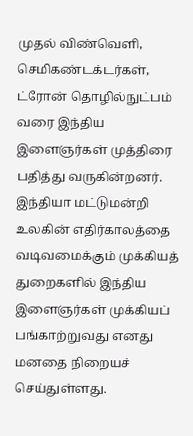முதல் விண்வெளி, செமிகண்டக்டர்கள், ட்ரோன் தொழில்நுட்பம் வரை இந்திய இளைஞர்கள் முத்திரை பதித்து வருகின்றனர். இந்தியா மட்டுமன்றி உலகின் எதிர்காலத்தை வடிவமைக்கும் முக்கியத் துறைகளில் இந்திய இளைஞர்கள் முக்கியப் பங்காற்றுவது எனது மனதை நிறையச் செய்துள்ளது.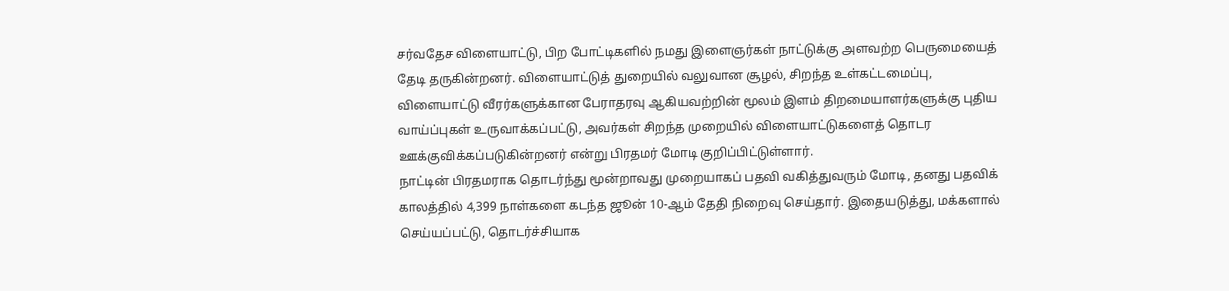சர்வதேச விளையாட்டு, பிற போட்டிகளில் நமது இளைஞர்கள் நாட்டுக்கு அளவற்ற பெருமையைத் தேடி தருகின்றனர். விளையாட்டுத் துறையில் வலுவான சூழல், சிறந்த உள்கட்டமைப்பு, விளையாட்டு வீரர்களுக்கான பேராதரவு ஆகியவற்றின் மூலம் இளம் திறமையாளர்களுக்கு புதிய வாய்ப்புகள் உருவாக்கப்பட்டு, அவர்கள் சிறந்த முறையில் விளையாட்டுகளைத் தொடர ஊக்குவிக்கப்படுகின்றனர் என்று பிரதமர் மோடி குறிப்பிட்டுள்ளார்.
நாட்டின் பிரதமராக தொடர்ந்து மூன்றாவது முறையாகப் பதவி வகித்துவரும் மோடி, தனது பதவிக் காலத்தில் 4,399 நாள்களை கடந்த ஜூன் 10-ஆம் தேதி நிறைவு செய்தார். இதையடுத்து, மக்களால் செய்யப்பட்டு, தொடர்ச்சியாக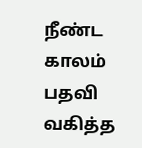நீண்ட காலம் பதவி வகித்த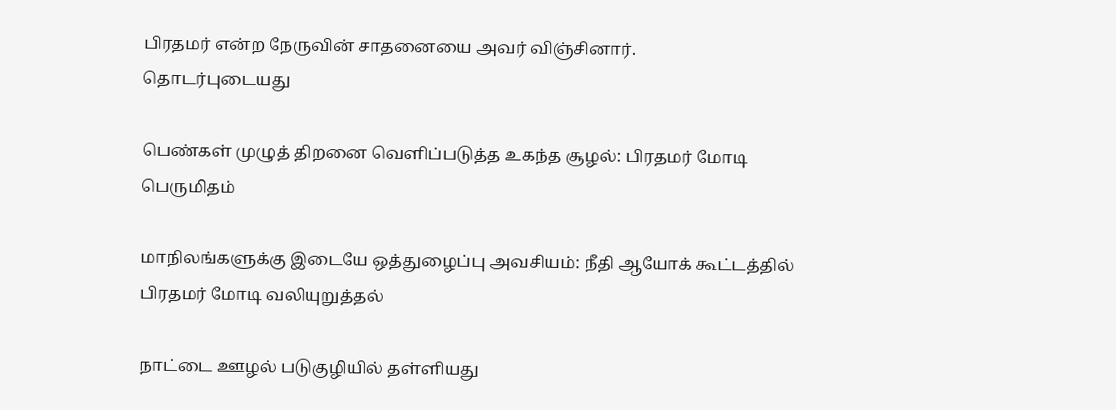பிரதமர் என்ற நேருவின் சாதனையை அவர் விஞ்சினார்.
தொடர்புடையது

பெண்கள் முழுத் திறனை வெளிப்படுத்த உகந்த சூழல்: பிரதமர் மோடி பெருமிதம்

மாநிலங்களுக்கு இடையே ஒத்துழைப்பு அவசியம்: நீதி ஆயோக் கூட்டத்தில் பிரதமர் மோடி வலியுறுத்தல்

நாட்டை ஊழல் படுகுழியில் தள்ளியது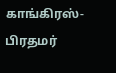காங்கிரஸ்- பிரதமர்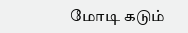மோடி கடும்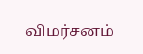விமர்சனம்